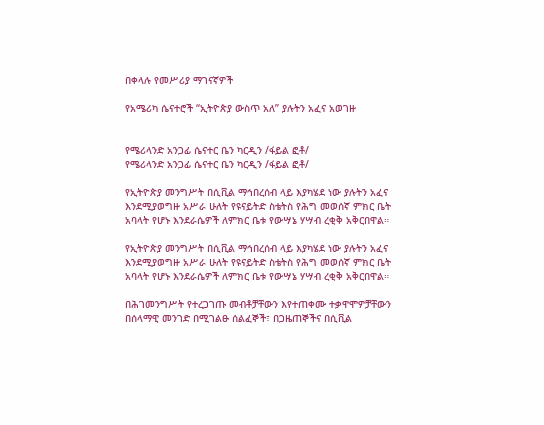በቀላሉ የመሥሪያ ማገናኛዎች

የአሜሪካ ሴናተሮች “ኢትዮጵያ ውስጥ አለ” ያሉትን አፈና አወገዙ


የሜሪላንድ አንጋፊ ሴናተር ቤን ካርዲን /ፋይል ፎቶ/
የሜሪላንድ አንጋፊ ሴናተር ቤን ካርዲን /ፋይል ፎቶ/

የኢትዮጵያ መንግሥት በሲቪል ማኅበረሰብ ላይ እያካሄደ ነው ያሉትን አፈና እንደሚያወግዙ አሥራ ሁለት የዩናይትድ ስቴትስ የሕግ መወሰኛ ምክር ቤት አባላት የሆኑ እንደራሴዎች ለምክር ቤቱ የውሣኔ ሃሣብ ረቂቅ አቅርበዋል።

የኢትዮጵያ መንግሥት በሲቪል ማኅበረሰብ ላይ እያካሄደ ነው ያሉትን አፈና እንደሚያወግዙ አሥራ ሁለት የዩናይትድ ስቴትስ የሕግ መወሰኛ ምክር ቤት አባላት የሆኑ እንደራሴዎች ለምክር ቤቱ የውሣኔ ሃሣብ ረቂቅ አቅርበዋል።

በሕገመንግሥት የተረጋገጡ መብቶቻቸውን እየተጠቀሙ ተቃዋሞዎቻቸውን በሰላማዊ መንገድ በሚገልፁ ሰልፈኞች፣ በጋዜጠኞችና በሲቪል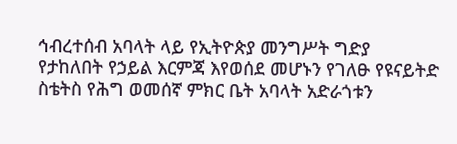ኅብረተሰብ አባላት ላይ የኢትዮጵያ መንግሥት ግድያ የታከለበት የኃይል እርምጃ እየወሰደ መሆኑን የገለፁ የዩናይትድ ስቴትስ የሕግ ወመሰኛ ምክር ቤት አባላት አድራጎቱን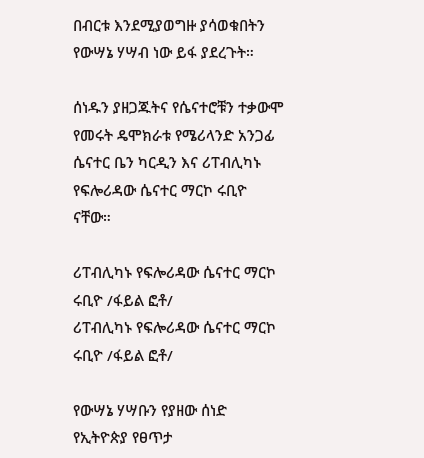በብርቱ እንደሚያወግዙ ያሳወቁበትን የውሣኔ ሃሣብ ነው ይፋ ያደረጉት።

ሰነዱን ያዘጋጁትና የሴናተሮቹን ተቃውሞ የመሩት ዴሞክራቱ የሜሪላንድ አንጋፊ ሴናተር ቤን ካርዲን እና ሪፐብሊካኑ የፍሎሪዳው ሴናተር ማርኮ ሩቢዮ ናቸው።

ሪፐብሊካኑ የፍሎሪዳው ሴናተር ማርኮ ሩቢዮ /ፋይል ፎቶ/
ሪፐብሊካኑ የፍሎሪዳው ሴናተር ማርኮ ሩቢዮ /ፋይል ፎቶ/

የውሣኔ ሃሣቡን የያዘው ሰነድ የኢትዮጵያ የፀጥታ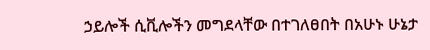ኃይሎች ሲቪሎችን መግደላቸው በተገለፀበት በአሁኑ ሁኔታ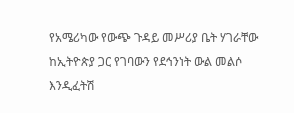የአሜሪካው የውጭ ጉዳይ መሥሪያ ቤት ሃገራቸው ከኢትዮጵያ ጋር የገባውን የደኅንነት ውል መልሶ እንዲፈትሽ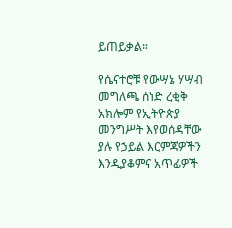ይጠይቃል።

የሴናተሮቹ የውሣኔ ሃሣብ መግለጫ ሰነድ ረቂቅ አክሎም የኢትዮጵያ መንግሥት እየወሰዳቸው ያሉ የኃይል እርምጃዎችን እንዲያቆምና አጥፊዎች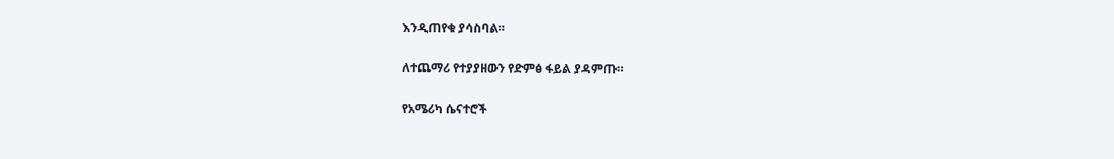እንዲጠየቁ ያሳስባል።

ለተጨማሪ የተያያዘውን የድምፅ ፋይል ያዳምጡ።

የአሜሪካ ሴናተሮች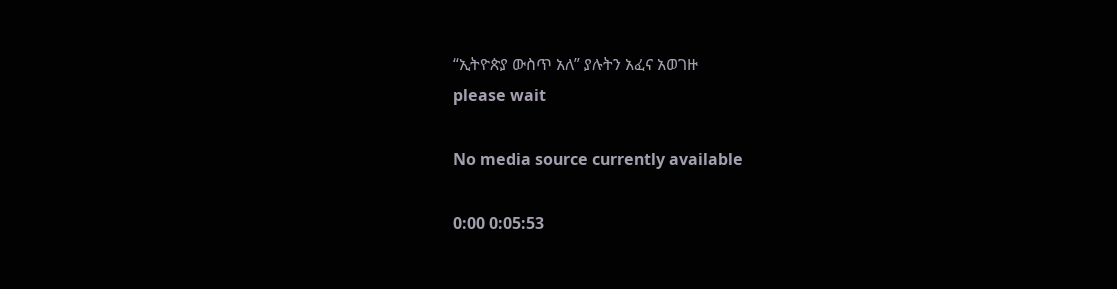“ኢትዮጵያ ውስጥ አለ” ያሉትን አፈና አወገዙ
please wait

No media source currently available

0:00 0:05:53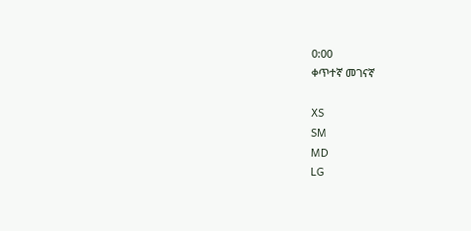0:00
ቀጥተኛ መገናኛ

XS
SM
MD
LG